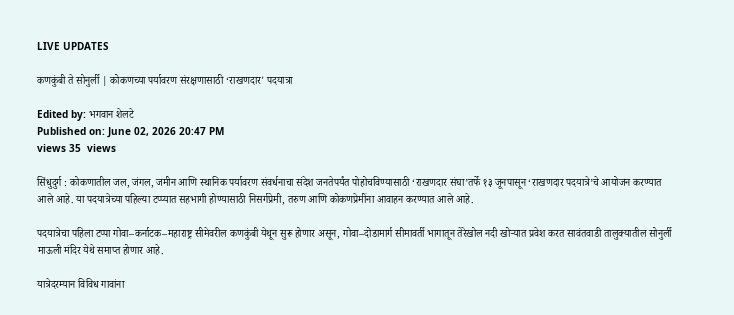LIVE UPDATES

कणकुंबी ते सोनुर्ली | कोकणच्या पर्यावरण संरक्षणासाठी ‘राखणदार' पदयात्रा

Edited by: भगवान शेलटे
Published on: June 02, 2026 20:47 PM
views 35  views

सिंधुदुर्ग : कोकणातील जल, जंगल, जमीन आणि स्थानिक पर्यावरण संवर्धनाचा संदेश जनतेपर्यंत पोहोचविण्यासाठी ‘राखणदार संघा’तर्फे १३ जूनपासून ‘राखणदार पदयात्रे’चे आयोजन करण्यात आले आहे. या पदयात्रेच्या पहिल्या टप्प्यात सहभागी होण्यासाठी निसर्गप्रेमी, तरुण आणि कोकणप्रेमींना आवाहन करण्यात आले आहे.

पदयात्रेचा पहिला टप्पा गोवा–कर्नाटक–महाराष्ट्र सीमेवरील कणकुंबी येथून सुरू होणार असून, गोवा–दोडामार्ग सीमावर्ती भागातून तेरेखोल नदी खोऱ्यात प्रवेश करत सावंतवाडी तालुक्यातील सोनुर्ली माऊली मंदिर येथे समाप्त होणार आहे.

यात्रेदरम्यान विविध गावांना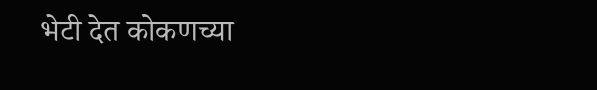भेटी देत कोकणच्या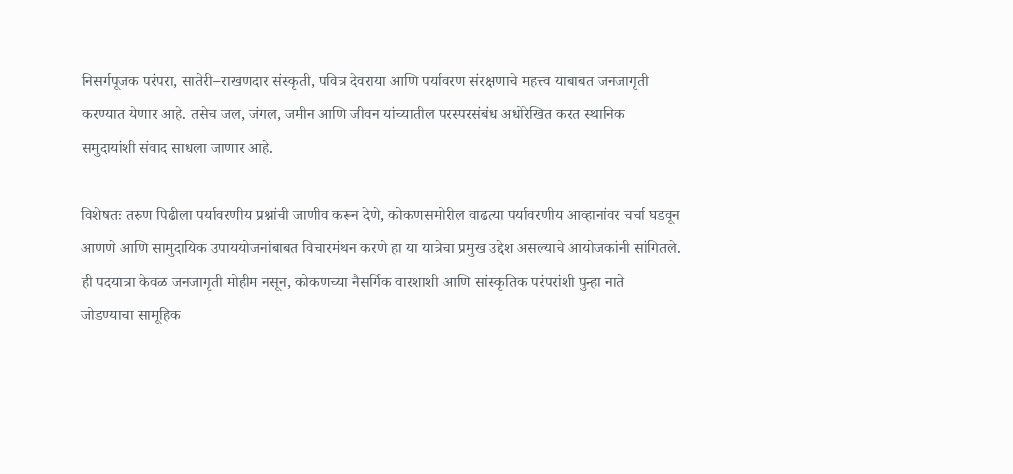निसर्गपूजक परंपरा, सातेरी–राखणदार संस्कृती, पवित्र देवराया आणि पर्यावरण संरक्षणाचे महत्त्व याबाबत जनजागृती करण्यात येणार आहे. तसेच जल, जंगल, जमीन आणि जीवन यांच्यातील परस्परसंबंध अधोरेखित करत स्थानिक समुदायांशी संवाद साधला जाणार आहे.

विशेषतः तरुण पिढीला पर्यावरणीय प्रश्नांची जाणीव करून देणे, कोकणसमोरील वाढत्या पर्यावरणीय आव्हानांवर चर्चा घडवून आणणे आणि सामुदायिक उपाययोजनांबाबत विचारमंथन करणे हा या यात्रेचा प्रमुख उद्देश असल्याचे आयोजकांनी सांगितले. ही पदयात्रा केवळ जनजागृती मोहीम नसून, कोकणच्या नैसर्गिक वारशाशी आणि सांस्कृतिक परंपरांशी पुन्हा नाते जोडण्याचा सामूहिक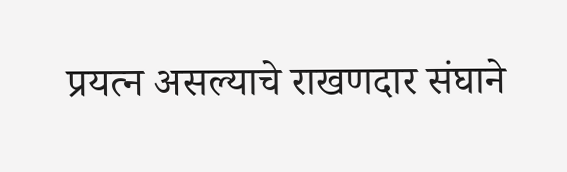प्रयत्न असल्याचे राखणदार संघाने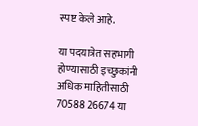स्पष्ट केले आहे.

या पदयात्रेत सहभागी होण्यासाठी इच्छुकांनी अधिक माहितीसाठी 70588 26674 या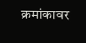क्रमांकावर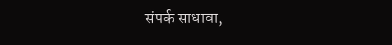संपर्क साधावा,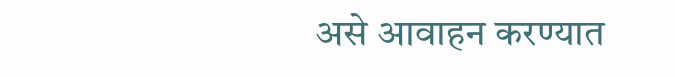असे आवाहन करण्यात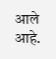आले आहे.